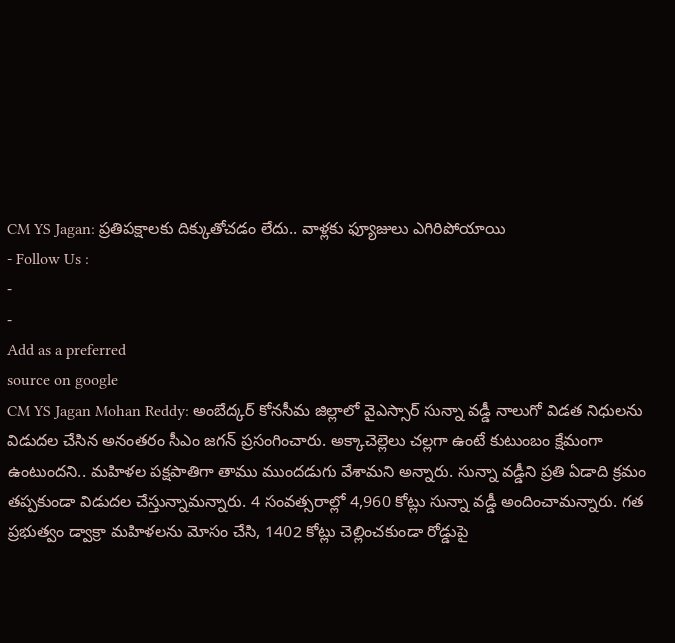CM YS Jagan: ప్రతిపక్షాలకు దిక్కుతోచడం లేదు.. వాళ్లకు ఫ్యూజులు ఎగిరిపోయాయి
- Follow Us :
-
-
Add as a preferred
source on google
CM YS Jagan Mohan Reddy: అంబేద్కర్ కోనసీమ జిల్లాలో వైఎస్సార్ సున్నా వడ్డీ నాలుగో విడత నిధులను విడుదల చేసిన అనంతరం సీఎం జగన్ ప్రసంగించారు. అక్కాచెల్లెలు చల్లగా ఉంటే కుటుంబం క్షేమంగా ఉంటుందని.. మహిళల పక్షపాతిగా తాము ముందడుగు వేశామని అన్నారు. సున్నా వడ్డీని ప్రతి ఏడాది క్రమం తప్పకుండా విడుదల చేస్తున్నామన్నారు. 4 సంవత్సరాల్లో 4,960 కోట్లు సున్నా వడ్డీ అందించామన్నారు. గత ప్రభుత్వం డ్వాక్రా మహిళలను మోసం చేసి, 1402 కోట్లు చెల్లించకుండా రోడ్డుపై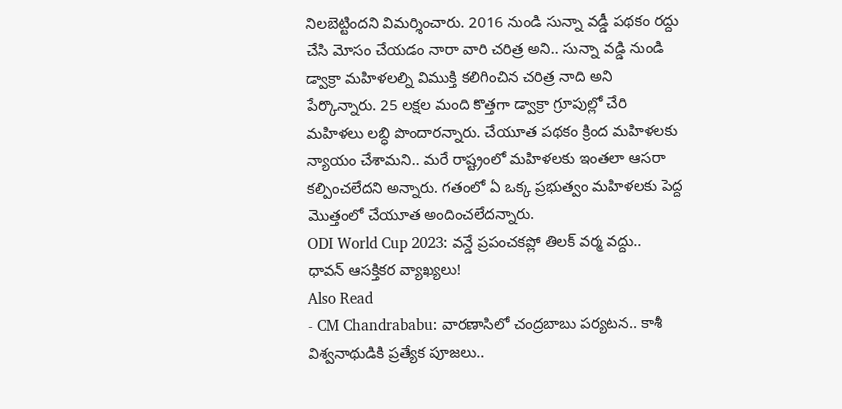నిలబెట్టిందని విమర్శించారు. 2016 నుండి సున్నా వడ్డీ పథకం రద్దు చేసి మోసం చేయడం నారా వారి చరిత్ర అని.. సున్నా వడ్డి నుండి డ్వాక్రా మహిళలల్ని విముక్తి కలిగించిన చరిత్ర నాది అని పేర్కొన్నారు. 25 లక్షల మంది కొత్తగా డ్వాక్రా గ్రూపుల్లో చేరి మహిళలు లబ్ధి పొందారన్నారు. చేయూత పథకం క్రింద మహిళలకు న్యాయం చేశామని.. మరే రాష్ట్రంలో మహిళలకు ఇంతలా ఆసరా కల్పించలేదని అన్నారు. గతంలో ఏ ఒక్క ప్రభుత్వం మహిళలకు పెద్ద మొత్తంలో చేయూత అందించలేదన్నారు.
ODI World Cup 2023: వన్డే ప్రపంచకప్లో తిలక్ వర్మ వద్దు.. ధావన్ ఆసక్తికర వ్యాఖ్యలు!
Also Read
- CM Chandrababu: వారణాసిలో చంద్రబాబు పర్యటన.. కాశీ విశ్వనాథుడికి ప్రత్యేక పూజలు..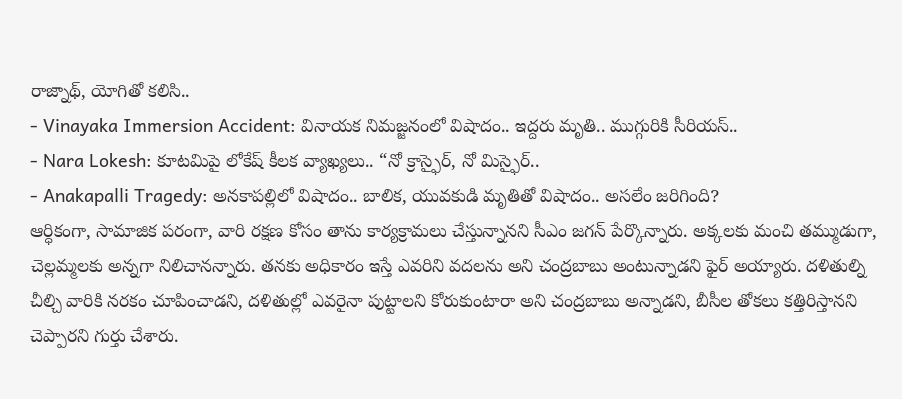రాజ్నాథ్, యోగితో కలిసి..
- Vinayaka Immersion Accident: వినాయక నిమజ్జనంలో విషాదం.. ఇద్దరు మృతి.. ముగ్గురికి సీరియస్..
- Nara Lokesh: కూటమిపై లోకేష్ కీలక వ్యాఖ్యలు.. “నో క్రాస్ఫైర్, నో మిస్ఫైర్..
- Anakapalli Tragedy: అనకాపల్లిలో విషాదం.. బాలిక, యువకుడి మృతితో విషాదం.. అసలేం జరిగింది?
ఆర్ధికంగా, సామాజిక పరంగా, వారి రక్షణ కోసం తాను కార్యక్రామలు చేస్తున్నానని సీఎం జగన్ పేర్కొన్నారు. అక్కలకు మంచి తమ్ముడుగా, చెల్లమ్మలకు అన్నగా నిలిచానన్నారు. తనకు అధికారం ఇస్తే ఎవరిని వదలను అని చంద్రబాబు అంటున్నాడని ఫైర్ అయ్యారు. దళితుల్ని చీల్చి వారికి నరకం చూపించాడని, దళితుల్లో ఎవరైనా పుట్టాలని కోరుకుంటారా అని చంద్రబాబు అన్నాడని, బీసీల తోకలు కత్తిరిస్తానని చెప్పారని గుర్తు చేశారు.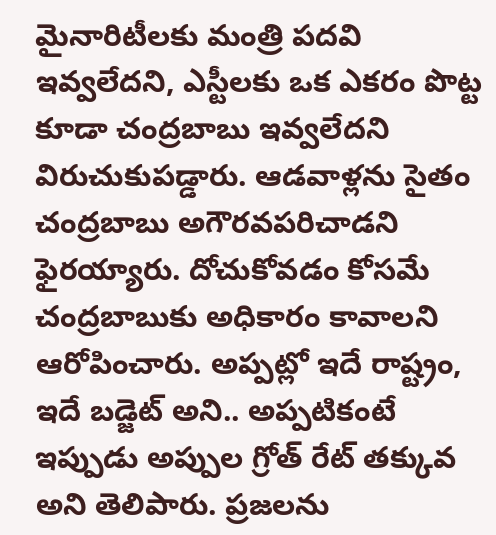మైనారిటీలకు మంత్రి పదవి ఇవ్వలేదని, ఎస్టీలకు ఒక ఎకరం పొట్ట కూడా చంద్రబాబు ఇవ్వలేదని విరుచుకుపడ్డారు. ఆడవాళ్లను సైతం చంద్రబాబు అగౌరవపరిచాడని ఫైరయ్యారు. దోచుకోవడం కోసమే చంద్రబాబుకు అధికారం కావాలని ఆరోపించారు. అప్పట్లో ఇదే రాష్ట్రం, ఇదే బడ్జెట్ అని.. అప్పటికంటే ఇప్పుడు అప్పుల గ్రోత్ రేట్ తక్కువ అని తెలిపారు. ప్రజలను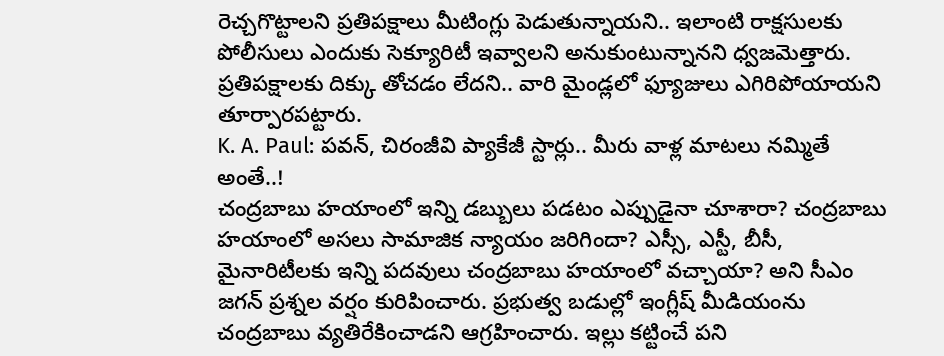రెచ్చగొట్టాలని ప్రతిపక్షాలు మీటింగ్లు పెడుతున్నాయని.. ఇలాంటి రాక్షసులకు పోలీసులు ఎందుకు సెక్యూరిటీ ఇవ్వాలని అనుకుంటున్నానని ధ్వజమెత్తారు. ప్రతిపక్షాలకు దిక్కు తోచడం లేదని.. వారి మైండ్లలో ఫ్యూజులు ఎగిరిపోయాయని తూర్పారపట్టారు.
K. A. Paul: పవన్, చిరంజీవి ప్యాకేజీ స్టార్లు.. మీరు వాళ్ల మాటలు నమ్మితే అంతే..!
చంద్రబాబు హయాంలో ఇన్ని డబ్బులు పడటం ఎప్పుడైనా చూశారా? చంద్రబాబు హయాంలో అసలు సామాజిక న్యాయం జరిగిందా? ఎస్సీ, ఎస్టీ, బీసీ, మైనారిటీలకు ఇన్ని పదవులు చంద్రబాబు హయాంలో వచ్చాయా? అని సీఎం జగన్ ప్రశ్నల వర్షం కురిపించారు. ప్రభుత్వ బడుల్లో ఇంగ్లీష్ మీడియంను చంద్రబాబు వ్యతిరేకించాడని ఆగ్రహించారు. ఇల్లు కట్టించే పని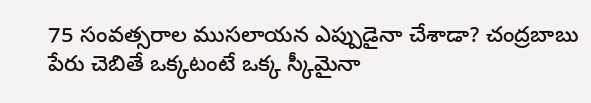75 సంవత్సరాల ముసలాయన ఎప్పుడైనా చేశాడా? చంద్రబాబు పేరు చెబితే ఒక్కటంటే ఒక్క స్కీమైనా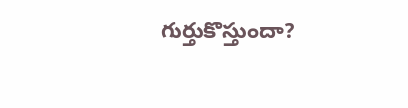గుర్తుకొస్తుందా?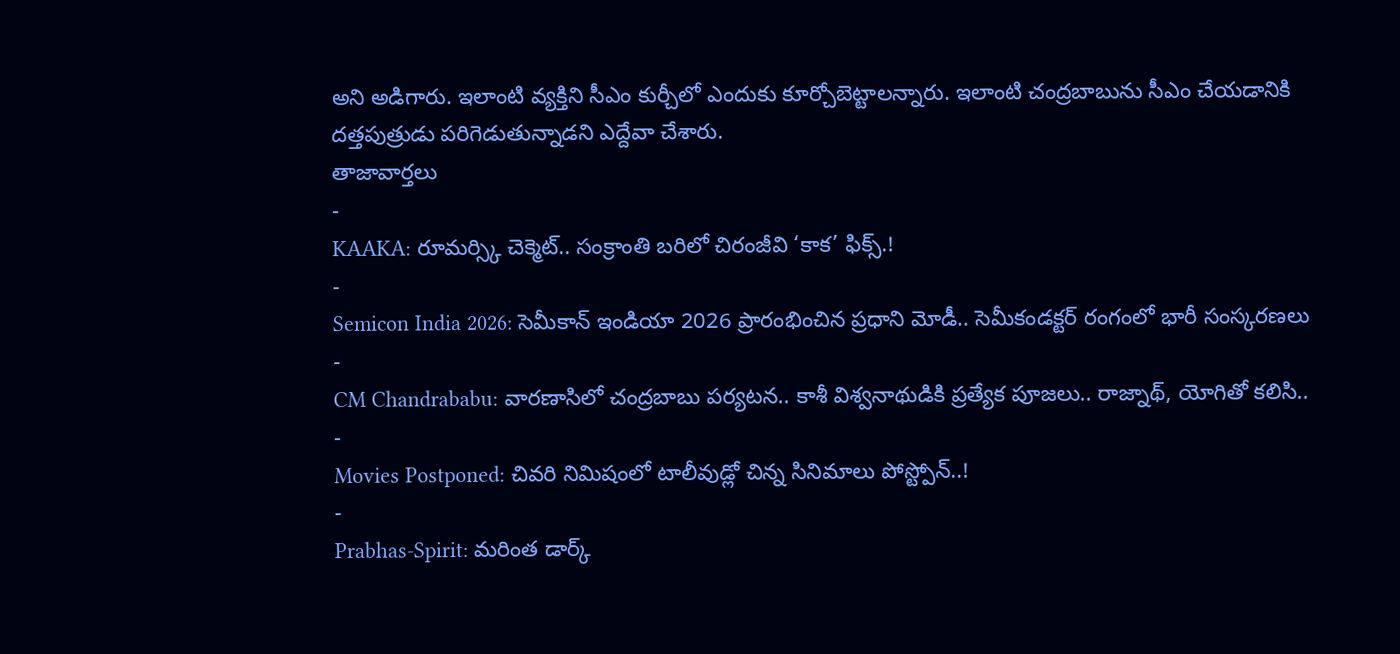అని అడిగారు. ఇలాంటి వ్యక్తిని సీఎం కుర్చీలో ఎందుకు కూర్చోబెట్టాలన్నారు. ఇలాంటి చంద్రబాబును సీఎం చేయడానికి దత్తపుత్రుడు పరిగెడుతున్నాడని ఎద్దేవా చేశారు.
తాజావార్తలు
-
KAAKA: రూమర్స్కి చెక్మెట్.. సంక్రాంతి బరిలో చిరంజీవి ‘కాక’ ఫిక్స్.!
-
Semicon India 2026: సెమీకాన్ ఇండియా 2026 ప్రారంభించిన ప్రధాని మోడీ.. సెమీకండక్టర్ రంగంలో భారీ సంస్కరణలు
-
CM Chandrababu: వారణాసిలో చంద్రబాబు పర్యటన.. కాశీ విశ్వనాథుడికి ప్రత్యేక పూజలు.. రాజ్నాథ్, యోగితో కలిసి..
-
Movies Postponed: చివరి నిమిషంలో టాలీవుడ్లో చిన్న సినిమాలు పోస్ట్పోన్..!
-
Prabhas-Spirit: మరింత డార్క్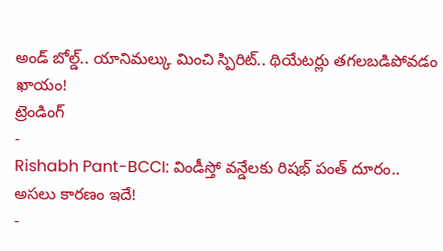అండ్ బోల్డ్.. యానిమల్కు మించి స్పిరిట్.. థియేటర్లు తగలబడిపోవడం ఖాయం!
ట్రెండింగ్
-
Rishabh Pant-BCCI: విండీస్తో వన్డేలకు రిషభ్ పంత్ దూరం.. అసలు కారణం ఇదే!
-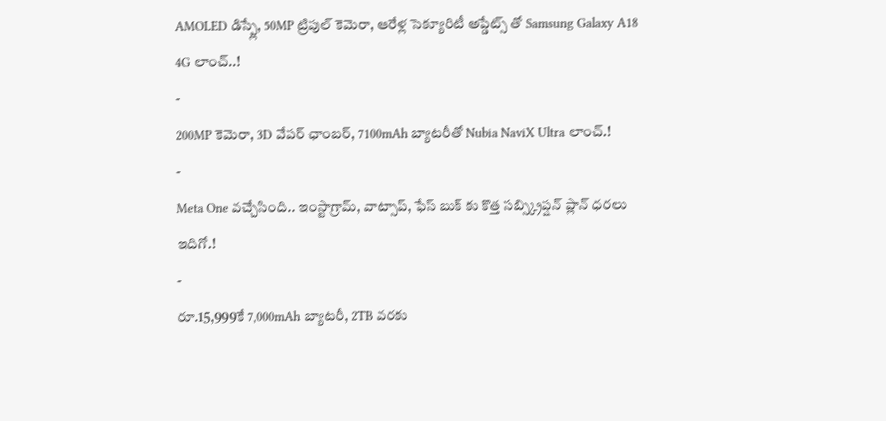AMOLED డిస్ప్లే, 50MP ట్రిపుల్ కెమెరా, ఆరేళ్ల సెక్యూరిటీ అప్డేట్స్ తో Samsung Galaxy A18 4G లాంచ్..!
-
200MP కెమెరా, 3D వేపర్ ఛాంబర్, 7100mAh బ్యాటరీతో Nubia NaviX Ultra లాంచ్.!
-
Meta One వచ్చేసింది.. ఇంస్టాగ్రామ్, వాట్సాప్, ఫేస్ బుక్ కు కొత్త సబ్స్క్రిప్షన్ ప్లాన్ ధరలు ఇదిగో.!
-
రూ.15,999కే 7,000mAh బ్యాటరీ, 2TB వరకు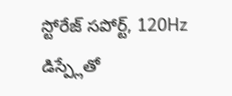స్టోరేజ్ సపోర్ట్, 120Hz డిస్ప్లేతో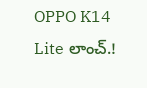OPPO K14 Lite లాంచ్.!